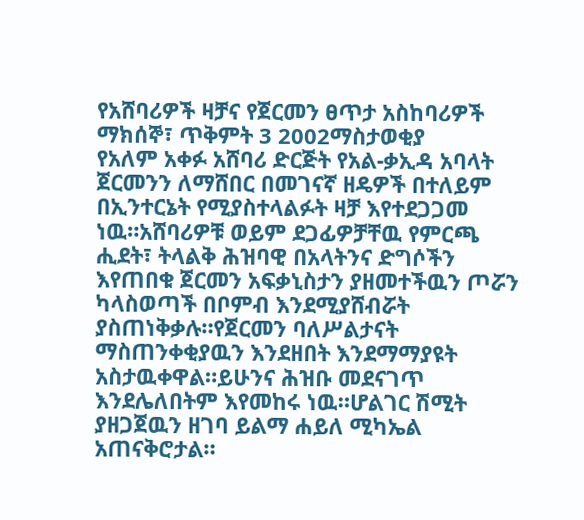የአሸባሪዎች ዛቻና የጀርመን ፀጥታ አስከባሪዎች
ማክሰኞ፣ ጥቅምት 3 2002ማስታወቂያ
የአለም አቀፉ አሸባሪ ድርጅት የአል-ቃኢዳ አባላት ጀርመንን ለማሸበር በመገናኛ ዘዴዎች በተለይም በኢንተርኔት የሚያስተላልፉት ዛቻ እየተደጋጋመ ነዉ።አሸባሪዎቹ ወይም ደጋፊዎቻቸዉ የምርጫ ሒደት፣ ትላልቅ ሕዝባዊ በአላትንና ድግሶችን እየጠበቁ ጀርመን አፍቃኒስታን ያዘመተችዉን ጦሯን ካላስወጣች በቦምብ እንደሚያሸብሯት ያስጠነቅቃሉ።የጀርመን ባለሥልታናት ማስጠንቀቂያዉን እንደዘበት እንደማማያዩት አስታዉቀዋል።ይሁንና ሕዝቡ መደናገጥ እንደሌለበትም እየመከሩ ነዉ።ሆልገር ሽሚት ያዘጋጀዉን ዘገባ ይልማ ሐይለ ሚካኤል አጠናቅሮታል።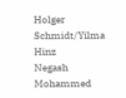Holger Schmidt/Yilma Hinz
Negash Mohammed